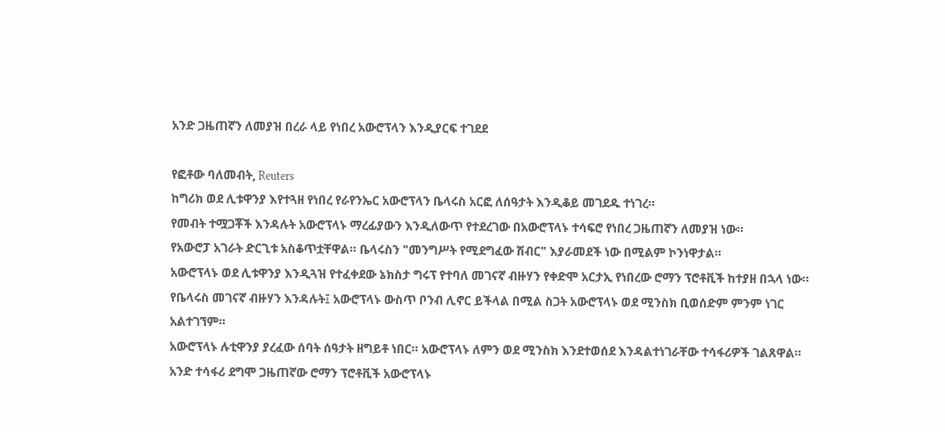አንድ ጋዜጠኛን ለመያዝ በረራ ላይ የነበረ አውሮፕላን እንዲያርፍ ተገደደ

የፎቶው ባለመብት, Reuters
ከግሪክ ወደ ሊቱዋንያ እየተጓዘ የነበረ የራየንኤር አውሮፕላን ቤላሩስ አርፎ ለሰዓታት እንዲቆይ መገደዱ ተነገረ።
የመብት ተሟጋቾች እንዳሉት አውሮፕላኑ ማረፊያውን እንዲለውጥ የተደረገው በአውሮፕላኑ ተሳፍሮ የነበረ ጋዜጠኛን ለመያዝ ነው።
የአውሮፓ አገራት ድርጊቱ አስቆጥቷቸዋል። ቤላሩስን "መንግሥት የሚደግፈው ሽብር" እያራመደች ነው በሚልም ኮንነዋታል።
አውሮፕላኑ ወደ ሊቱዋንያ እንዲጓዝ የተፈቀደው ኔክስታ ግሩፕ የተባለ መገናኛ ብዙሃን የቀድሞ አርታኢ የነበረው ሮማን ፕሮቶቪች ከተያዘ በኋላ ነው።
የቤላሩስ መገናኛ ብዙሃን እንዳሉት፤ አውሮፕላኑ ውስጥ ቦንብ ሊኖር ይችላል በሚል ስጋት አውሮፕላኑ ወደ ሚንስክ ቢወሰድም ምንም ነገር አልተገኘም።
አውሮፕላኑ ሉቲዋንያ ያረፈው ሰባት ሰዓታት ዘግይቶ ነበር። አውሮፕላኑ ለምን ወደ ሚንስክ እንደተወሰደ እንዳልተነገራቸው ተሳፋሪዎች ገልጸዋል።
አንድ ተሳፋሪ ደግሞ ጋዜጠኛው ሮማን ፕሮቶቪች አውሮፕላኑ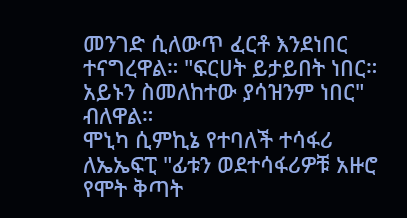መንገድ ሲለውጥ ፈርቶ እንደነበር ተናግረዋል። "ፍርሀት ይታይበት ነበር። አይኑን ስመለከተው ያሳዝንም ነበር" ብለዋል።
ሞኒካ ሲምኪኔ የተባለች ተሳፋሪ ለኤኤፍፒ "ፊቱን ወደተሳፋሪዎቹ አዙሮ የሞት ቅጣት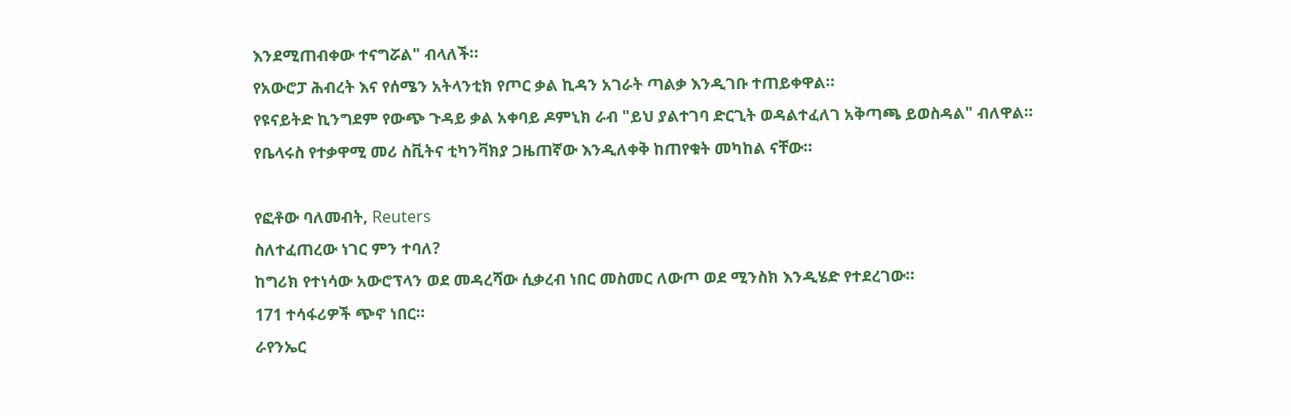እንደሚጠብቀው ተናግሯል" ብላለች።
የአውሮፓ ሕብረት እና የሰሜን አትላንቲክ የጦር ቃል ኪዳን አገራት ጣልቃ እንዲገቡ ተጠይቀዋል።
የዩናይትድ ኪንግደም የውጭ ጉዳይ ቃል አቀባይ ዶምኒክ ራብ "ይህ ያልተገባ ድርጊት ወዳልተፈለገ አቅጣጫ ይወስዳል" ብለዋል።
የቤላሩስ የተቃዋሚ መሪ ስቪትና ቲካንቫክያ ጋዜጠኛው እንዲለቀቅ ከጠየቁት መካከል ናቸው።

የፎቶው ባለመብት, Reuters
ስለተፈጠረው ነገር ምን ተባለ?
ከግሪክ የተነሳው አውሮፕላን ወደ መዳረሻው ሲቃረብ ነበር መስመር ለውጦ ወደ ሚንስክ እንዲሄድ የተደረገው።
171 ተሳፋሪዎች ጭኖ ነበር።
ራየንኤር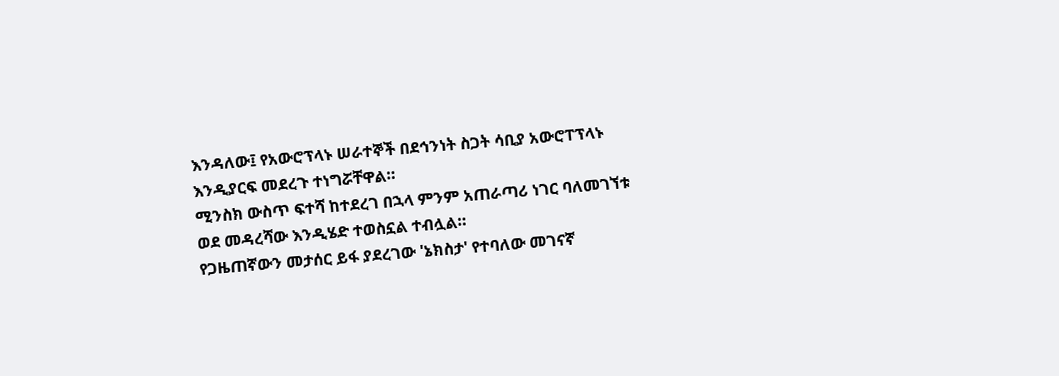እንዳለው፤ የአውሮፕላኑ ሠራተኞች በደኅንነት ስጋት ሳቢያ አውሮፐፕላኑ እንዲያርፍ መደረጉ ተነግሯቸዋል።
ሚንስክ ውስጥ ፍተሻ ከተደረገ በኋላ ምንም አጠራጣሪ ነገር ባለመገኘቱ ወደ መዳረሻው እንዲሄድ ተወስኗል ተብሏል።
የጋዜጠኛውን መታሰር ይፋ ያደረገው 'ኔክስታ' የተባለው መገናኛ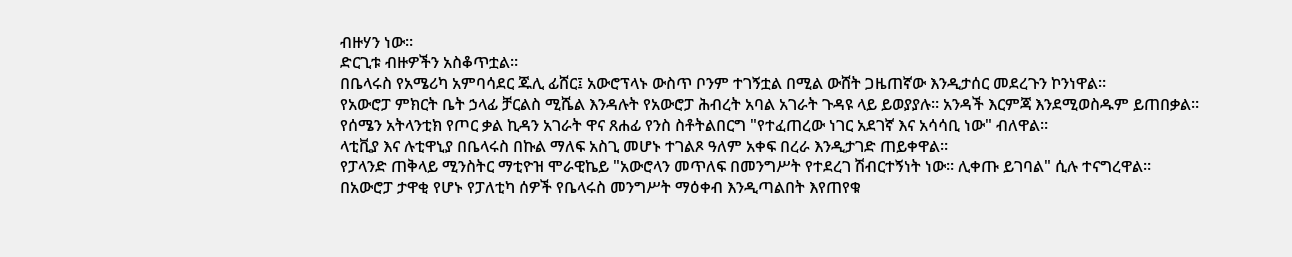ብዙሃን ነው።
ድርጊቱ ብዙዎችን አስቆጥቷል።
በቤላሩስ የአሜሪካ አምባሳደር ጁሊ ፊሸር፤ አውሮፕላኑ ውስጥ ቦንም ተገኝቷል በሚል ውሸት ጋዜጠኛው እንዲታሰር መደረጉን ኮንነዋል።
የአውሮፓ ምክርት ቤት ኃላፊ ቻርልስ ሚሼል እንዳሉት የአውሮፓ ሕብረት አባል አገራት ጉዳዩ ላይ ይወያያሉ። አንዳች እርምጃ እንደሚወስዱም ይጠበቃል።
የሰሜን አትላንቲክ የጦር ቃል ኪዳን አገራት ዋና ጸሐፊ የንስ ስቶትልበርግ "የተፈጠረው ነገር አደገኛ እና አሳሳቢ ነው" ብለዋል።
ላቲቪያ እና ሉቲዋኒያ በቤላሩስ በኩል ማለፍ አስጊ መሆኑ ተገልጾ ዓለም አቀፍ በረራ እንዲታገድ ጠይቀዋል።
የፓላንድ ጠቅላይ ሚንስትር ማቲዮዝ ሞራዊኬይ "አውሮላን መጥለፍ በመንግሥት የተደረገ ሽብርተኝነት ነው። ሊቀጡ ይገባል" ሲሉ ተናግረዋል።
በአውሮፓ ታዋቂ የሆኑ የፓለቲካ ሰዎች የቤላሩስ መንግሥት ማዕቀብ እንዲጣልበት እየጠየቁ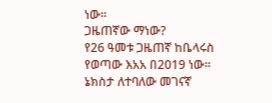ነው።
ጋዜጠኛው ማነው?
የ26 ዓመቱ ጋዜጠኛ ከቤላሩስ የወጣው እአአ በ2019 ነው። ኔክስታ ለተባለው መገናኛ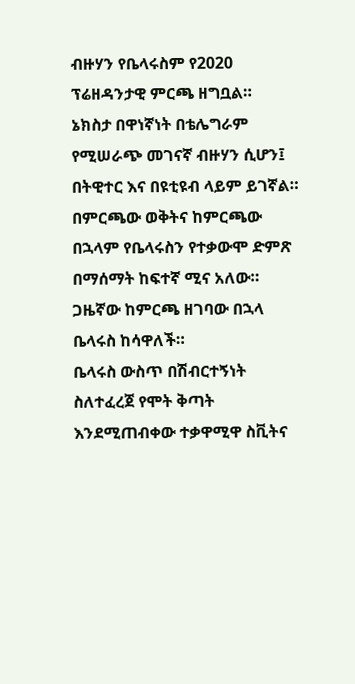ብዙሃን የቤላሩስም የ2020 ፕሬዘዳንታዊ ምርጫ ዘግቧል።
ኔክስታ በዋነኛነት በቴሌግራም የሚሠራጭ መገናኛ ብዙሃን ሲሆን፤ በትዊተር እና በዩቲዩብ ላይም ይገኛል።
በምርጫው ወቅትና ከምርጫው በኋላም የቤላሩስን የተቃውሞ ድምጽ በማሰማት ከፍተኛ ሚና አለው።
ጋዜኛው ከምርጫ ዘገባው በኋላ ቤላሩስ ከሳዋለች።
ቤላሩስ ውስጥ በሽብርተኝነት ስለተፈረጀ የሞት ቅጣት እንደሚጠብቀው ተቃዋሚዋ ስቪትና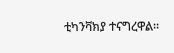ቲካንቫክያ ተናግረዋል።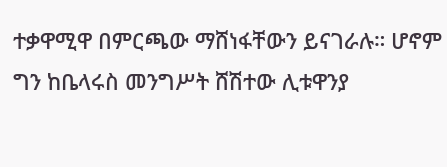ተቃዋሚዋ በምርጫው ማሸነፋቸውን ይናገራሉ። ሆኖም ግን ከቤላሩስ መንግሥት ሸሽተው ሊቱዋንያ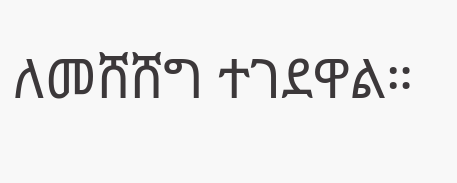ለመሸሸግ ተገደዋል።